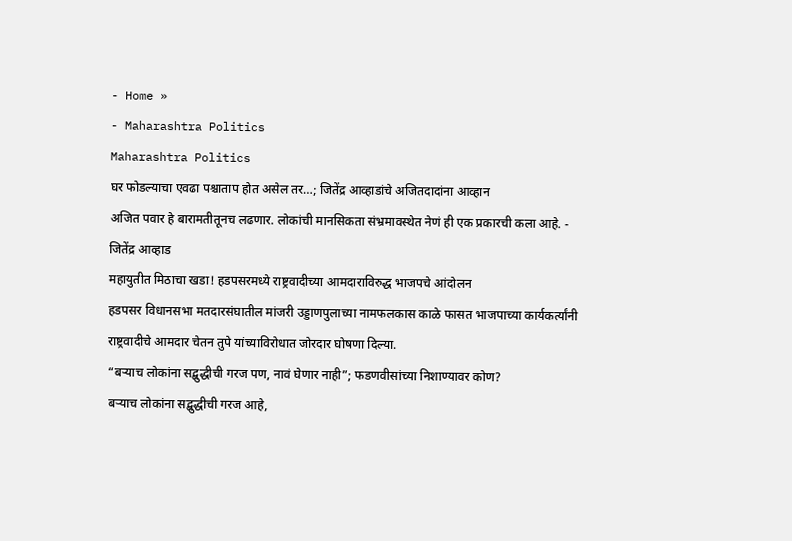- Home »
- Maharashtra Politics
Maharashtra Politics
घर फोडल्याचा एवढा पश्चाताप होत असेल तर…; जितेंद्र आव्हाडांचे अजितदादांना आव्हान
अजित पवार हे बारामतीतूनच लढणार. लोकांची मानसिकता संभ्रमावस्थेत नेणं ही एक प्रकारची कला आहे. - जितेंद्र आव्हाड
महायुतीत मिठाचा खडा! हडपसरमध्ये राष्ट्रवादीच्या आमदाराविरुद्ध भाजपचे आंदोलन
हडपसर विधानसभा मतदारसंघातील मांजरी उड्डाणपुलाच्या नामफलकास काळे फासत भाजपाच्या कार्यकर्त्यांनी राष्ट्रवादीचे आमदार चेतन तुपे यांच्याविरोधात जोरदार घोषणा दिल्या.
“बऱ्याच लोकांना सद्बुद्धीची गरज पण, नावं घेणार नाही”; फडणवीसांच्या निशाण्यावर कोण?
बऱ्याच लोकांना सद्बुद्धीची गरज आहे,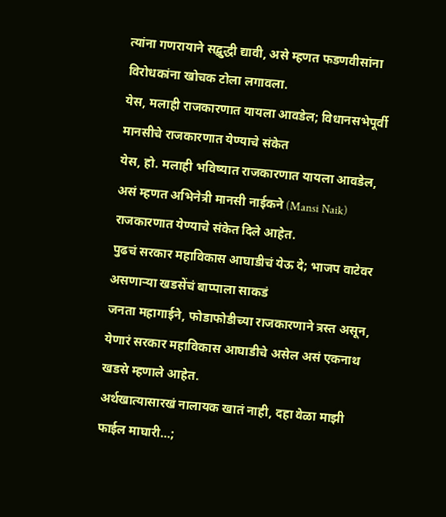त्यांना गणरायाने सद्बुद्धी द्यावी, असे म्हणत फडणवीसांना विरोधकांना खोचक टोला लगावला.
येस, मलाही राजकारणात यायला आवडेल; विधानसभेपूर्वी मानसीचे राजकारणात येण्याचे संकेत
येस, हो. मलाही भविष्यात राजकारणात यायला आवडेल, असं म्हणत अभिनेत्री मानसी नाईकने (Mansi Naik) राजकारणात येण्याचे संकेत दिले आहेत.
पुढचं सरकार महाविकास आघाडीचं येऊ दे; भाजप वाटेवर असणाऱ्या खडसेंचं बाप्पाला साकडं
जनता महागाईने, फोडाफोडीच्या राजकारणाने त्रस्त असून, येणारं सरकार महाविकास आघाडीचे असेल असं एकनाथ खडसे म्हणाले आहेत.
अर्थखात्यासारखं नालायक खातं नाही, दहा वेळा माझी फाईल माघारी…;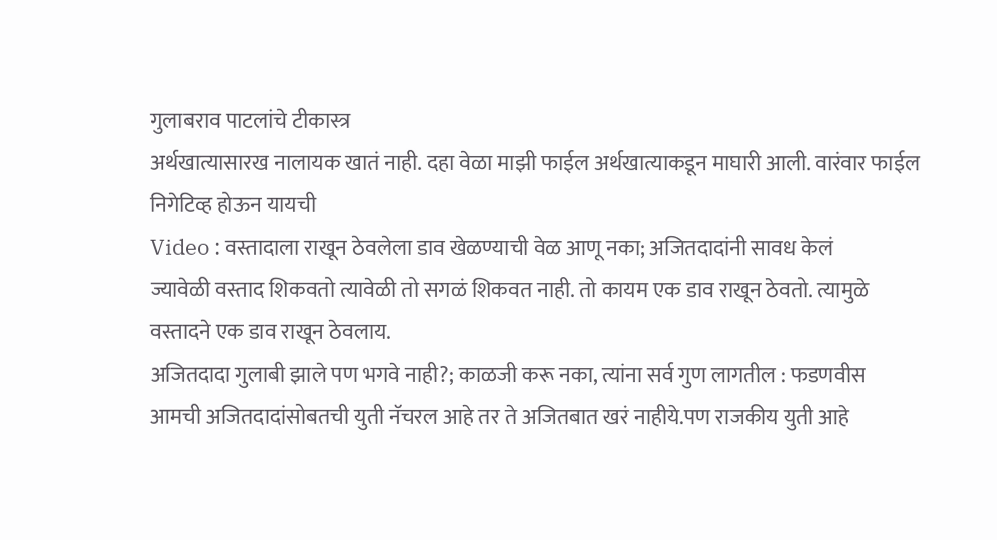गुलाबराव पाटलांचे टीकास्त्र
अर्थखात्यासारख नालायक खातं नाही. दहा वेळा माझी फाईल अर्थखात्याकडून माघारी आली. वारंवार फाईल निगेटिव्ह होऊन यायची
Video : वस्तादाला राखून ठेवलेला डाव खेळण्याची वेळ आणू नका; अजितदादांनी सावध केलं
ज्यावेळी वस्ताद शिकवतो त्यावेळी तो सगळं शिकवत नाही. तो कायम एक डाव राखून ठेवतो. त्यामुळे वस्तादने एक डाव राखून ठेवलाय.
अजितदादा गुलाबी झाले पण भगवे नाही?; काळजी करू नका, त्यांना सर्व गुण लागतील : फडणवीस
आमची अजितदादांसोबतची युती नॅचरल आहे तर ते अजितबात खरं नाहीये.पण राजकीय युती आहे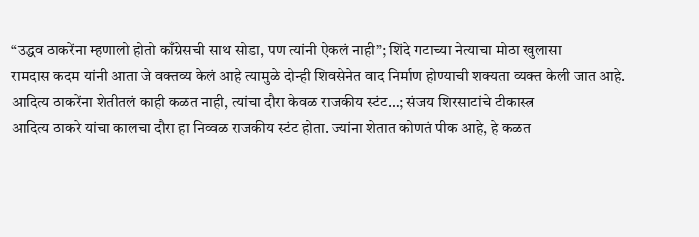“उद्धव ठाकरेंना म्हणालो होतो काँग्रेसची साथ सोडा, पण त्यांनी ऐकलं नाही”; शिंदे गटाच्या नेत्याचा मोठा खुलासा
रामदास कदम यांनी आता जे वक्तव्य केलं आहे त्यामुळे दोन्ही शिवसेनेत वाद निर्माण होण्याची शक्यता व्यक्त केली जात आहे.
आदित्य ठाकरेंना शेतीतलं काही कळत नाही, त्यांचा दौरा केवळ राजकीय स्टंट…; संजय शिरसाटांचे टीकास्त्र
आदित्य ठाकरे यांचा कालचा दौरा हा निव्वळ राजकीय स्टंट होता. ज्यांना शेतात कोणतं पीक आहे, हे कळत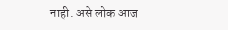नाही. असे लोक आज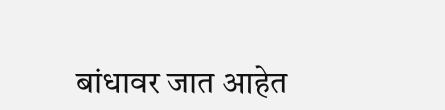बांधावर जात आहेत